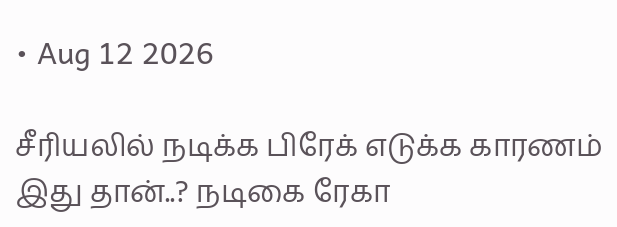• Aug 12 2026

சீரியலில் நடிக்க பிரேக் எடுக்க காரணம் இது தான்..? நடிகை ரேகா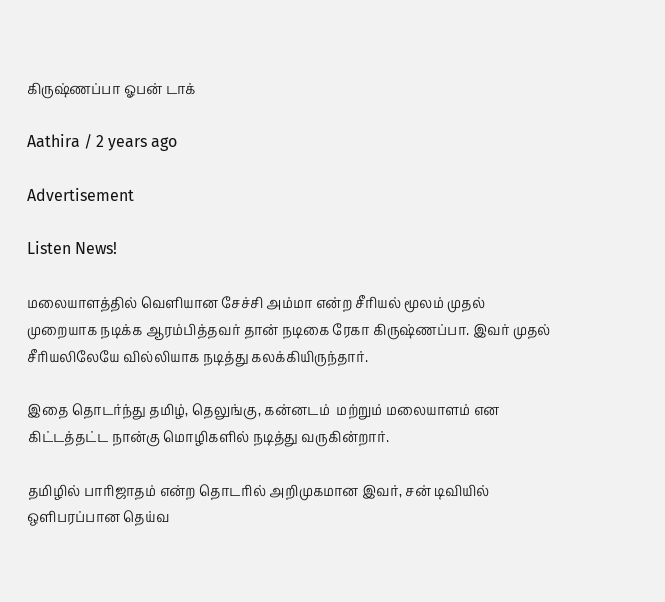கிருஷ்ணப்பா ஓபன் டாக்

Aathira / 2 years ago

Advertisement

Listen News!

மலையாளத்தில் வெளியான சேச்சி அம்மா என்ற சீரியல் மூலம் முதல் முறையாக நடிக்க ஆரம்பித்தவர் தான் நடிகை ரேகா கிருஷ்ணப்பா. இவர் முதல் சீரியலிலேயே வில்லியாக நடித்து கலக்கியிருந்தார்.

இதை தொடர்ந்து தமிழ், தெலுங்கு, கன்னடம்  மற்றும் மலையாளம் என கிட்டத்தட்ட நான்கு மொழிகளில் நடித்து வருகின்றார்.

தமிழில் பாரிஜாதம் என்ற தொடரில் அறிமுகமான இவர், சன் டிவியில் ஒளிபரப்பான தெய்வ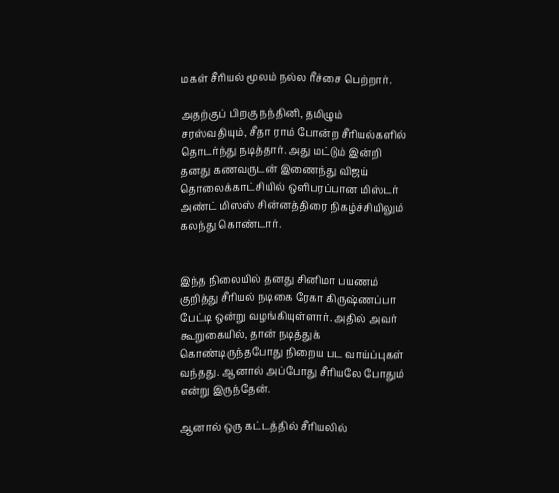மகள் சீரியல் மூலம் நல்ல ரீச்சை பெற்றார்.

அதற்குப் பிறகு நந்தினி, தமிழும்  சரஸ்வதியும், சீதா ராம் போன்ற சீரியல்களில் தொடர்ந்து நடித்தார். அது மட்டும் இன்றி தனது கணவருடன் இணைந்து விஜய் தொலைக்காட்சியில் ஒளிபரப்பான மிஸ்டர் அண்ட் மிஸஸ் சின்னத்திரை நிகழ்ச்சியிலும் கலந்து கொண்டார்.


இந்த நிலையில் தனது சினிமா பயணம் குறித்து சீரியல் நடிகை ரேகா கிருஷ்ணப்பா பேட்டி ஒன்று வழங்கியுள்ளார். அதில் அவர் கூறுகையில், தான் நடித்துக் கொண்டிருந்தபோது நிறைய பட வாய்ப்புகள் வந்தது. ஆனால் அப்போது சீரியலே போதும் என்று இருந்தேன்.

ஆனால் ஒரு கட்டத்தில் சீரியலில்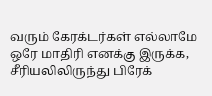வரும் கேரக்டர்கள் எல்லாமே ஒரே மாதிரி எனக்கு இருக்க, சீரியலிலிருந்து பிரேக்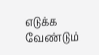எடுக்க வேண்டும்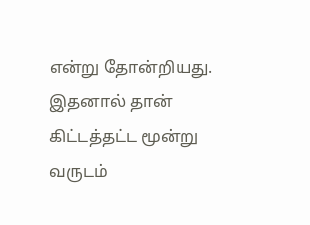என்று தோன்றியது. இதனால் தான் கிட்டத்தட்ட மூன்று வருடம்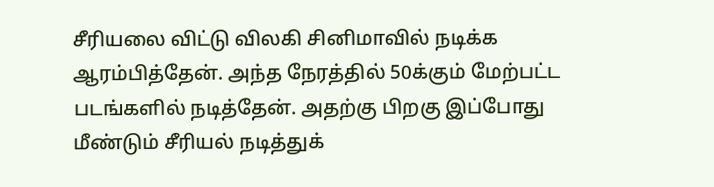சீரியலை விட்டு விலகி சினிமாவில் நடிக்க ஆரம்பித்தேன். அந்த நேரத்தில் 50க்கும் மேற்பட்ட படங்களில் நடித்தேன். அதற்கு பிறகு இப்போது மீண்டும் சீரியல் நடித்துக்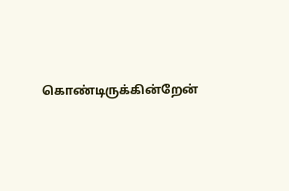கொண்டிருக்கின்றேன்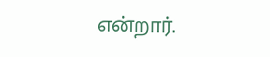என்றார்.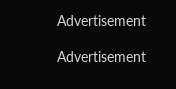Advertisement

Advertisement